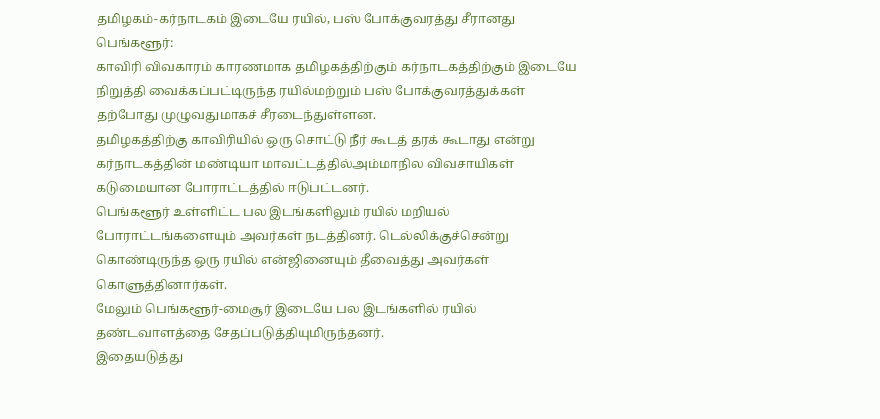தமிழகம்-கர்நாடகம் இடையே ரயில், பஸ் போக்குவரத்து சீரானது
பெங்களூர்:
காவிரி விவகாரம் காரணமாக தமிழகத்திற்கும் கர்நாடகத்திற்கும் இடையே நிறுத்தி வைக்கப்பட்டிருந்த ரயில்மற்றும் பஸ் போக்குவரத்துக்கள் தற்போது முழுவதுமாகச் சீரடைந்துள்ளன.
தமிழகத்திற்கு காவிரியில் ஒரு சொட்டு நீர் கூடத் தரக் கூடாது என்று கர்நாடகத்தின் மண்டியா மாவட்டத்தில்அம்மாநில விவசாயிகள் கடுமையான போராட்டத்தில் ஈடுபட்டனர்.
பெங்களூர் உள்ளிட்ட பல இடங்களிலும் ரயில் மறியல் போராட்டங்களையும் அவர்கள் நடத்தினர். டெல்லிக்குச்சென்று கொண்டிருந்த ஒரு ரயில் என்ஜினையும் தீவைத்து அவர்கள் கொளுத்தினார்கள்.
மேலும் பெங்களூர்-மைசூர் இடையே பல இடங்களில் ரயில் தண்டவாளத்தை சேதப்படுத்தியுமிருந்தனர்.
இதையடுத்து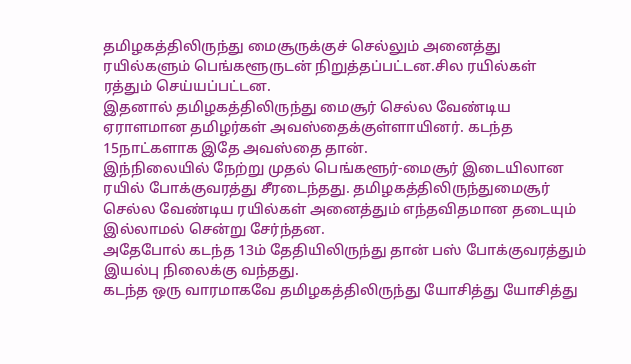தமிழகத்திலிருந்து மைசூருக்குச் செல்லும் அனைத்து ரயில்களும் பெங்களூருடன் நிறுத்தப்பட்டன.சில ரயில்கள் ரத்தும் செய்யப்பட்டன.
இதனால் தமிழகத்திலிருந்து மைசூர் செல்ல வேண்டிய ஏராளமான தமிழர்கள் அவஸ்தைக்குள்ளாயினர். கடந்த 15நாட்களாக இதே அவஸ்தை தான்.
இந்நிலையில் நேற்று முதல் பெங்களூர்-மைசூர் இடையிலான ரயில் போக்குவரத்து சீரடைந்தது. தமிழகத்திலிருந்துமைசூர் செல்ல வேண்டிய ரயில்கள் அனைத்தும் எந்தவிதமான தடையும் இல்லாமல் சென்று சேர்ந்தன.
அதேபோல் கடந்த 13ம் தேதியிலிருந்து தான் பஸ் போக்குவரத்தும் இயல்பு நிலைக்கு வந்தது.
கடந்த ஒரு வாரமாகவே தமிழகத்திலிருந்து யோசித்து யோசித்து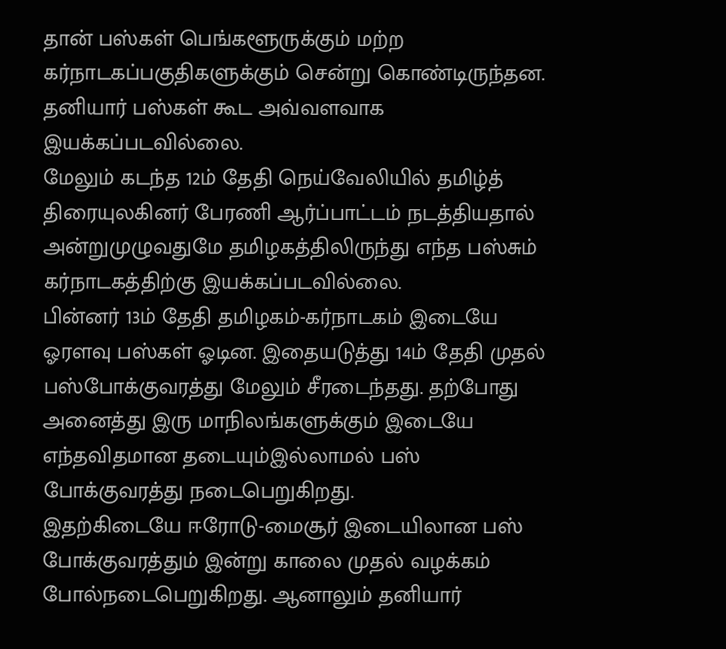தான் பஸ்கள் பெங்களூருக்கும் மற்ற கர்நாடகப்பகுதிகளுக்கும் சென்று கொண்டிருந்தன. தனியார் பஸ்கள் கூட அவ்வளவாக இயக்கப்படவில்லை.
மேலும் கடந்த 12ம் தேதி நெய்வேலியில் தமிழ்த் திரையுலகினர் பேரணி ஆர்ப்பாட்டம் நடத்தியதால் அன்றுமுழுவதுமே தமிழகத்திலிருந்து எந்த பஸ்சும் கர்நாடகத்திற்கு இயக்கப்படவில்லை.
பின்னர் 13ம் தேதி தமிழகம்-கர்நாடகம் இடையே ஓரளவு பஸ்கள் ஓடின. இதையடுத்து 14ம் தேதி முதல் பஸ்போக்குவரத்து மேலும் சீரடைந்தது. தற்போது அனைத்து இரு மாநிலங்களுக்கும் இடையே எந்தவிதமான தடையும்இல்லாமல் பஸ் போக்குவரத்து நடைபெறுகிறது.
இதற்கிடையே ஈரோடு-மைசூர் இடையிலான பஸ் போக்குவரத்தும் இன்று காலை முதல் வழக்கம் போல்நடைபெறுகிறது. ஆனாலும் தனியார்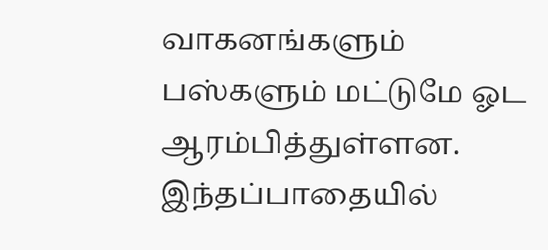வாகனங்களும் பஸ்களும் மட்டுமே ஓட ஆரம்பித்துள்ளன. இந்தப்பாதையில்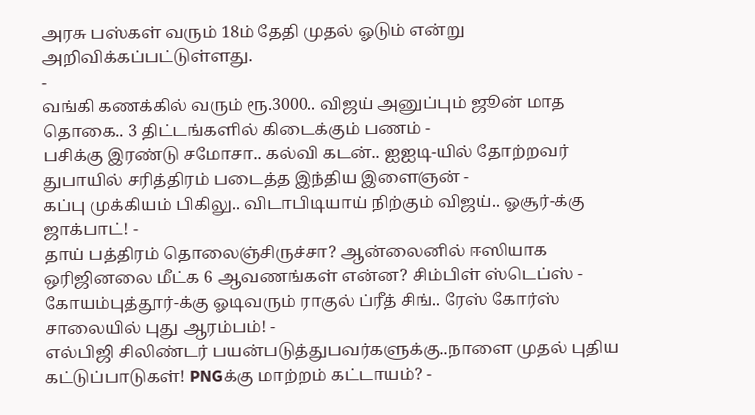அரசு பஸ்கள் வரும் 18ம் தேதி முதல் ஓடும் என்று அறிவிக்கப்பட்டுள்ளது.
-
வங்கி கணக்கில் வரும் ரூ.3000.. விஜய் அனுப்பும் ஜூன் மாத தொகை.. 3 திட்டங்களில் கிடைக்கும் பணம் -
பசிக்கு இரண்டு சமோசா.. கல்வி கடன்.. ஐஐடி-யில் தோற்றவர் துபாயில் சரித்திரம் படைத்த இந்திய இளைஞன் -
கப்பு முக்கியம் பிகிலு.. விடாபிடியாய் நிற்கும் விஜய்.. ஓசூர்-க்கு ஜாக்பாட்! -
தாய் பத்திரம் தொலைஞ்சிருச்சா? ஆன்லைனில் ஈஸியாக ஒரிஜினலை மீட்க 6 ஆவணங்கள் என்ன? சிம்பிள் ஸ்டெப்ஸ் -
கோயம்புத்தூர்-க்கு ஓடிவரும் ராகுல் ப்ரீத் சிங்.. ரேஸ் கோர்ஸ் சாலையில் புது ஆரம்பம்! -
எல்பிஜி சிலிண்டர் பயன்படுத்துபவர்களுக்கு..நாளை முதல் புதிய கட்டுப்பாடுகள்! PNGக்கு மாற்றம் கட்டாயம்? -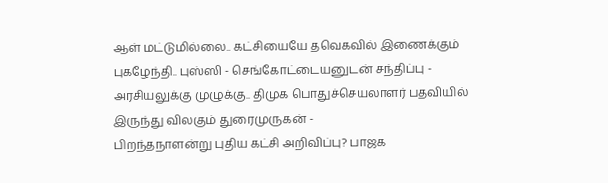ஆள் மட்டுமில்லை.. கட்சியையே தவெகவில் இணைக்கும் புகழேந்தி.. புஸ்ஸி - செங்கோட்டையனுடன் சந்திப்பு -
அரசியலுக்கு முழுக்கு.. திமுக பொதுச்செயலாளர் பதவியில் இருந்து விலகும் துரைமுருகன் -
பிறந்தநாளன்று புதிய கட்சி அறிவிப்பு? பாஜக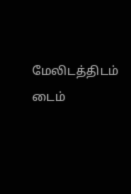மேலிடத்திடம் டைம்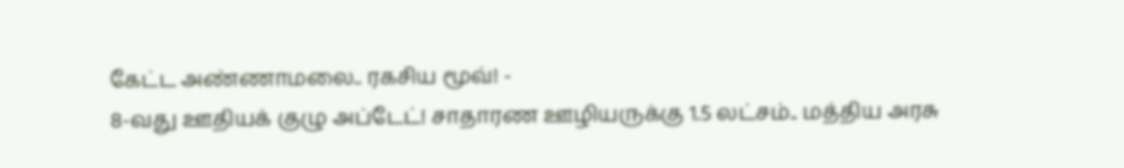கேட்ட அண்ணாமலை.. ரகசிய மூவ்! -
8-வது ஊதியக் குழு அப்டேட்! சாதாரண ஊழியருக்கு 1.5 லட்சம்.. மத்திய அரசு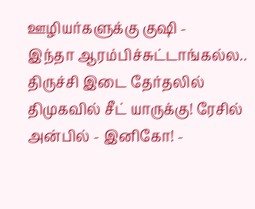ஊழியர்களுக்கு குஷி -
இந்தா ஆரம்பிச்சுட்டாங்கல்ல.. திருச்சி இடை தேர்தலில் திமுகவில் சீட் யாருக்கு! ரேசில் அன்பில் - இனிகோ! -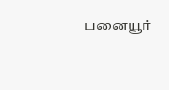பனையூர்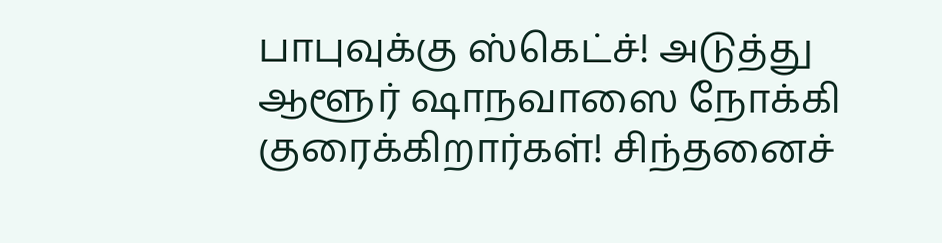பாபுவுக்கு ஸ்கெட்ச்! அடுத்து ஆளூர் ஷாநவாஸை நோக்கி குரைக்கிறார்கள்! சிந்தனைச்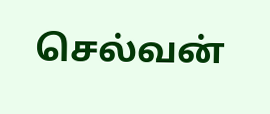செல்வன்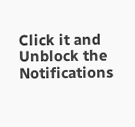Click it and Unblock the Notifications